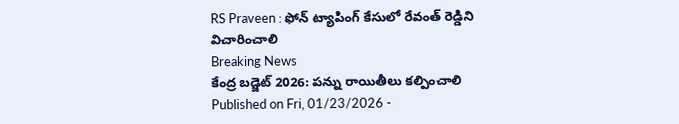RS Praveen : ఫోన్ ట్యాపింగ్ కేసులో రేవంత్ రెడ్డిని విచారించాలి
Breaking News
కేంద్ర బడ్జెట్ 2026: పన్ను రాయితీలు కల్పించాలి
Published on Fri, 01/23/2026 -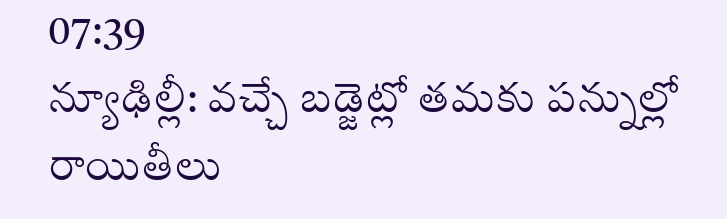07:39
న్యూఢిల్లీ: వచ్చే బడ్జెట్లో తమకు పన్నుల్లో రాయితీలు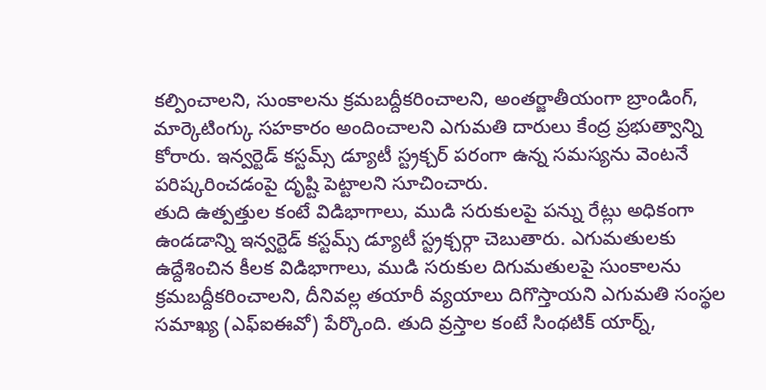కల్పించాలని, సుంకాలను క్రమబద్దీకరించాలని, అంతర్జాతీయంగా బ్రాండింగ్, మార్కెటింగ్కు సహకారం అందించాలని ఎగుమతి దారులు కేంద్ర ప్రభుత్వాన్ని కోరారు. ఇన్వర్టెడ్ కస్టమ్స్ డ్యూటీ స్ట్రక్చర్ పరంగా ఉన్న సమస్యను వెంటనే పరిష్కరించడంపై దృష్టి పెట్టాలని సూచించారు.
తుది ఉత్పత్తుల కంటే విడిభాగాలు, ముడి సరుకులపై పన్ను రేట్లు అధికంగా ఉండడాన్ని ఇన్వర్టెడ్ కస్టమ్స్ డ్యూటీ స్ట్రక్చర్గా చెబుతారు. ఎగుమతులకు ఉద్దేశించిన కీలక విడిభాగాలు, ముడి సరుకుల దిగుమతులపై సుంకాలను క్రమబద్దీకరించాలని, దీనివల్ల తయారీ వ్యయాలు దిగొస్తాయని ఎగుమతి సంస్థల సమాఖ్య (ఎఫ్ఐఈవో) పేర్కొంది. తుది వ్రస్తాల కంటే సింథటిక్ యార్న్,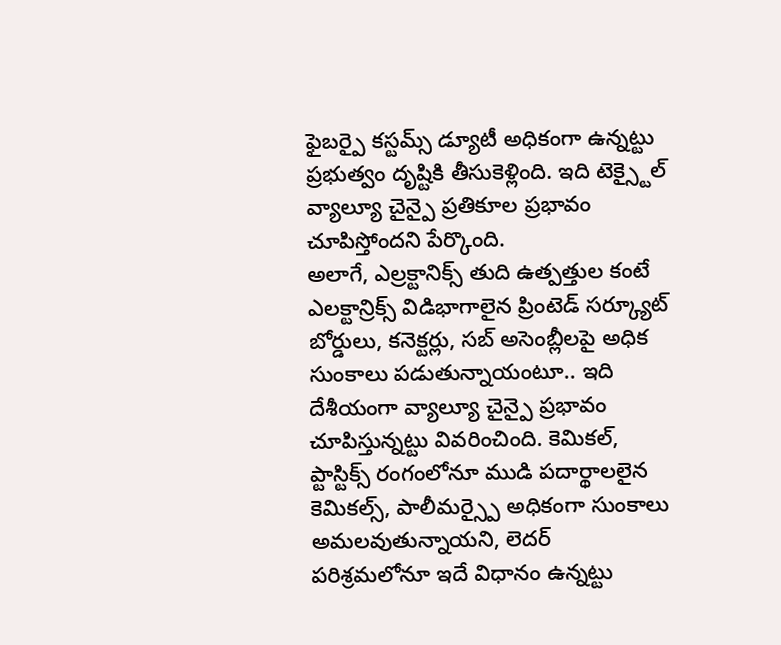ఫైబర్పై కస్టమ్స్ డ్యూటీ అధికంగా ఉన్నట్టు ప్రభుత్వం దృష్టికి తీసుకెళ్లింది. ఇది టెక్స్టైల్ వ్యాల్యూ చైన్పై ప్రతికూల ప్రభావం చూపిస్తోందని పేర్కొంది.
అలాగే, ఎల్రక్టానిక్స్ తుది ఉత్పత్తుల కంటే ఎలక్టాన్రిక్స్ విడిభాగాలైన ప్రింటెడ్ సర్క్యూట్ బోర్డులు, కనెక్టర్లు, సబ్ అసెంబ్లీలపై అధిక సుంకాలు పడుతున్నాయంటూ.. ఇది దేశీయంగా వ్యాల్యూ చైన్పై ప్రభావం చూపిస్తున్నట్టు వివరించింది. కెమికల్, ప్టాస్టిక్స్ రంగంలోనూ ముడి పదార్థాలలైన కెమికల్స్, పాలీమర్స్పై అధికంగా సుంకాలు అమలవుతున్నాయని, లెదర్ పరిశ్రమలోనూ ఇదే విధానం ఉన్నట్టు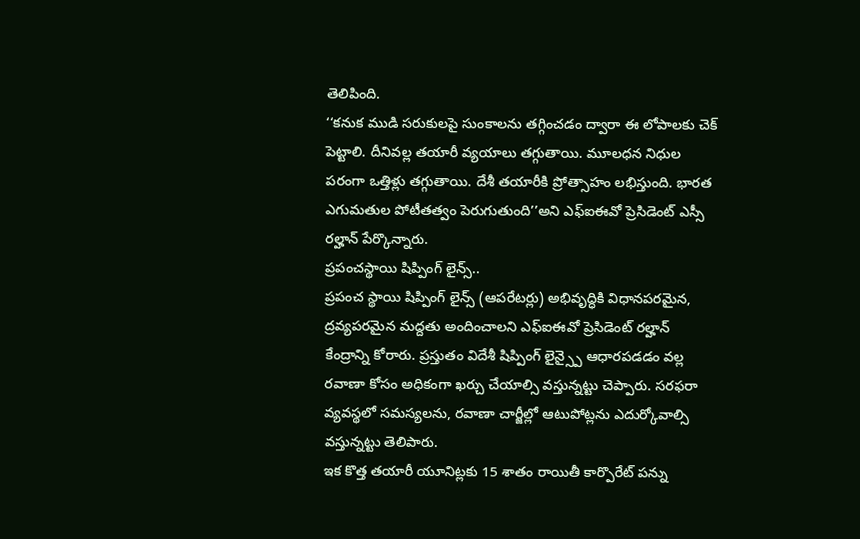తెలిపింది.
‘‘కనుక ముడి సరుకులపై సుంకాలను తగ్గించడం ద్వారా ఈ లోపాలకు చెక్ పెట్టాలి. దీనివల్ల తయారీ వ్యయాలు తగ్గుతాయి. మూలధన నిధుల పరంగా ఒత్తిళ్లు తగ్గుతాయి. దేశీ తయారీకి ప్రోత్సాహం లభిస్తుంది. భారత ఎగుమతుల పోటీతత్వం పెరుగుతుంది’’అని ఎఫ్ఐఈవో ప్రెసిడెంట్ ఎస్సీ రల్హాన్ పేర్కొన్నారు.
ప్రపంచస్థాయి షిప్పింగ్ లైన్స్..
ప్రపంచ స్థాయి షిప్పింగ్ లైన్స్ (ఆపరేటర్లు) అభివృద్ధికి విధానపరమైన, ద్రవ్యపరమైన మద్దతు అందించాలని ఎఫ్ఐఈవో ప్రెసిడెంట్ రల్హాన్ కేంద్రాన్ని కోరారు. ప్రస్తుతం విదేశీ షిప్పింగ్ లైన్స్పై ఆధారపడడం వల్ల రవాణా కోసం అధికంగా ఖర్చు చేయాల్సి వస్తున్నట్టు చెప్పారు. సరఫరా వ్యవస్థలో సమస్యలను, రవాణా చార్జీల్లో ఆటుపోట్లను ఎదుర్కోవాల్సి వస్తున్నట్టు తెలిపారు.
ఇక కొత్త తయారీ యూనిట్లకు 15 శాతం రాయితీ కార్పొరేట్ పన్ను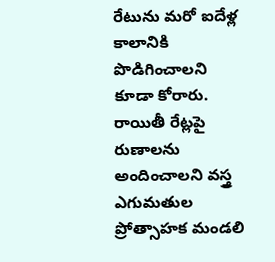రేటును మరో ఐదేళ్ల కాలానికి పొడిగించాలని కూడా కోరారు. రాయితీ రేట్లపై రుణాలను అందించాలని వస్త్ర ఎగుమతుల ప్రోత్సాహక మండలి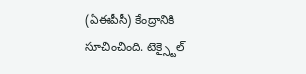(ఏఈపీసీ) కేంద్రానికి సూచించింది. టెక్స్టైల్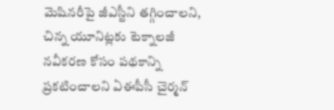మెషినరీపై జీఎస్టీని తగ్గించాలని, చిన్న యూనిట్లకు టెక్నాలజీ నవీకరణ కోసం పథకాన్ని ప్రకటించాలని ఏఈపీసీ చైర్మన్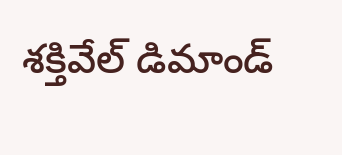శక్తివేల్ డిమాండ్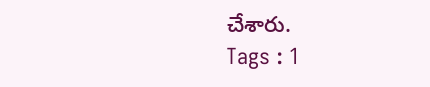చేశారు.
Tags : 1